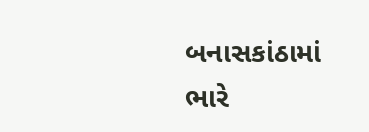બનાસકાંઠામાં ભારે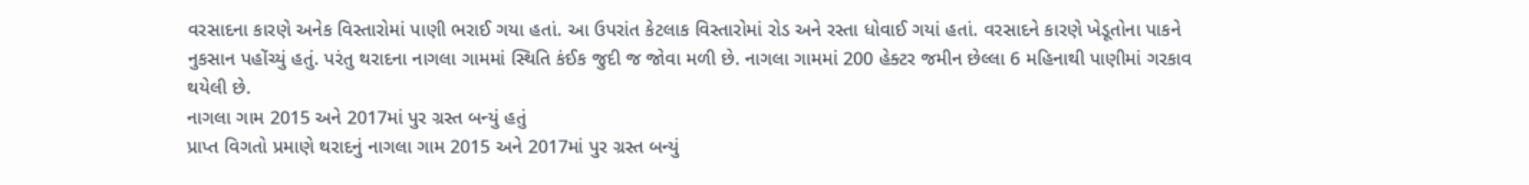વરસાદના કારણે અનેક વિસ્તારોમાં પાણી ભરાઈ ગયા હતાં. આ ઉપરાંત કેટલાક વિસ્તારોમાં રોડ અને રસ્તા ધોવાઈ ગયાં હતાં. વરસાદને કારણે ખેડૂતોના પાકને નુકસાન પહોંચ્યું હતું. પરંતુ થરાદના નાગલા ગામમાં સ્થિતિ કંઈક જુદી જ જોવા મળી છે. નાગલા ગામમાં 200 હેક્ટર જમીન છેલ્લા 6 મહિનાથી પાણીમાં ગરકાવ થયેલી છે.
નાગલા ગામ 2015 અને 2017માં પુર ગ્રસ્ત બન્યું હતું
પ્રાપ્ત વિગતો પ્રમાણે થરાદનું નાગલા ગામ 2015 અને 2017માં પુર ગ્રસ્ત બન્યું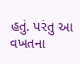હતું. પરંતુ આ વખતના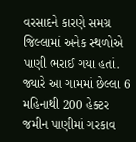વરસાદને કારણે સમગ્ર જિલ્લામાં અનેક સ્થળોએ પાણી ભરાઈ ગયા હતાં. જ્યારે આ ગામમાં છેલ્લા 6 મહિનાથી 200 હેક્ટર જમીન પાણીમાં ગરકાવ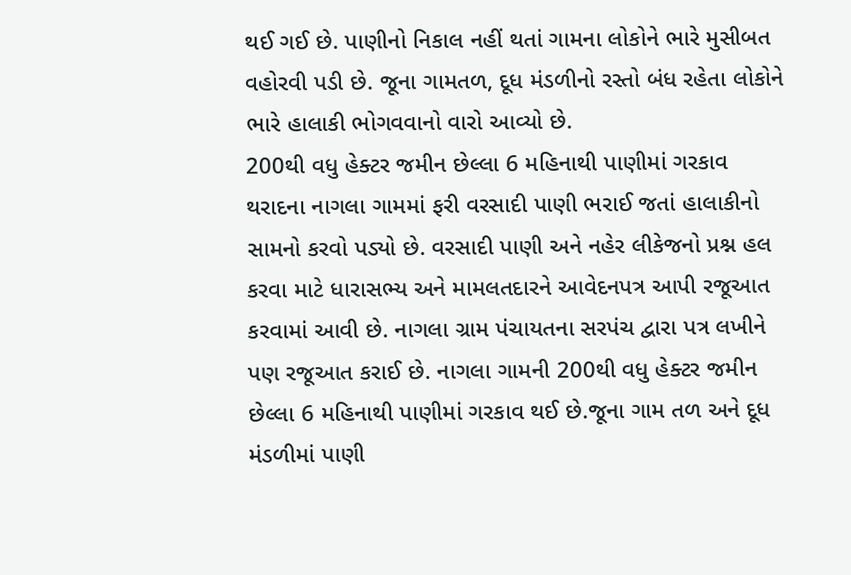થઈ ગઈ છે. પાણીનો નિકાલ નહીં થતાં ગામના લોકોને ભારે મુસીબત વહોરવી પડી છે. જૂના ગામતળ, દૂધ મંડળીનો રસ્તો બંધ રહેતા લોકોને ભારે હાલાકી ભોગવવાનો વારો આવ્યો છે.
200થી વધુ હેક્ટર જમીન છેલ્લા 6 મહિનાથી પાણીમાં ગરકાવ
થરાદના નાગલા ગામમાં ફરી વરસાદી પાણી ભરાઈ જતાં હાલાકીનો સામનો કરવો પડ્યો છે. વરસાદી પાણી અને નહેર લીકેજનો પ્રશ્ન હલ કરવા માટે ધારાસભ્ય અને મામલતદારને આવેદનપત્ર આપી રજૂઆત કરવામાં આવી છે. નાગલા ગ્રામ પંચાયતના સરપંચ દ્વારા પત્ર લખીને પણ રજૂઆત કરાઈ છે. નાગલા ગામની 200થી વધુ હેક્ટર જમીન છેલ્લા 6 મહિનાથી પાણીમાં ગરકાવ થઈ છે.જૂના ગામ તળ અને દૂધ મંડળીમાં પાણી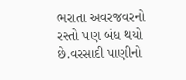ભરાતા અવરજવરનો રસ્તો પણ બંધ થયો છે.વરસાદી પાણીનો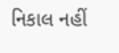નિકાલ નહીં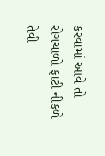કરવામાં આવે તો રોગચાળો ફાટી નીકળે તેવી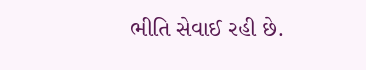ભીતિ સેવાઈ રહી છે.